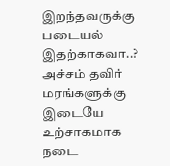இறந்தவருக்கு படையல் இதற்காகவா..?
அச்சம் தவிர் மரங்களுக்கு இடையே உற்சாகமாக நடை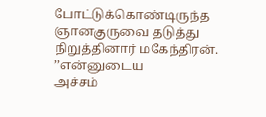போட்டுக்கொண்டிருந்த ஞானகுருவை தடுத்து நிறுத்தினார் மகேந்திரன். ’’என்னுடைய
அச்சம்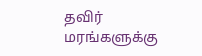தவிர் மரங்களுக்கு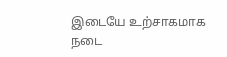இடையே உற்சாகமாக நடை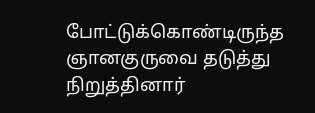போட்டுக்கொண்டிருந்த ஞானகுருவை தடுத்து நிறுத்தினார்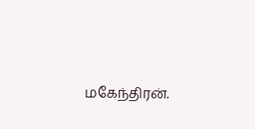மகேந்திரன்.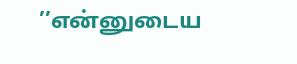’’என்னுடைய